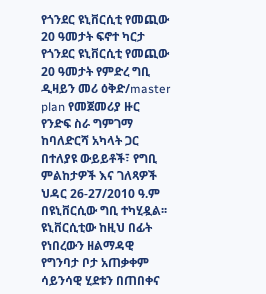የጎንደር ዩኒቨርሲቲ የመጪው 20 ዓመታት ፍኖተ ካርታ
የጎንደር ዩኒቨርሲቲ የመጪው 20 ዓመታት የምድረ ግቢ ዲዛይን መሪ ዕቅድ/master plan የመጀመሪያ ዙር የንድፍ ስራ ግምገማ ከባለድርሻ አካላት ጋር በተለያዩ ውይይቶች፣ የግቢ ምልከታዎች እና ገለጻዎች ህዳር 26-27/2010 ዓ.ም በዩኒቨርሲው ግቢ ተካሂዷል፡፡
ዩኒቨርሲቲው ከዚህ በፊት የነበረውን ዘልማዳዊ የግንባታ ቦታ አጠቃቀም ሳይንሳዊ ሂደቱን በጠበቀና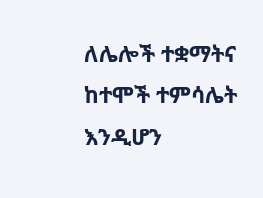ለሌሎች ተቋማትና ከተሞች ተምሳሌት እንዲሆን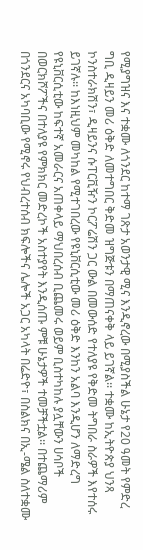የሚያግዝና እና ተቋሙ ለጎንደር ከተማ ገጽታ አወንታዊ ሚና እንዲኖረው በሚያስችል ሁኔታ የ20 ዓመት የምድረ ግቢ ዲዛይን መሪ ዕቅድ ለመተግበር ቅድመ ዝግጅቱን በማጠናቀቅ ላይ ይገኛል፡፡ ተቋሙ ከኢትዮጵያ ህንጻ ኮንስተራክሽን፣ ዲዛይንና ሱፐርቪዥን ኮርፖሬሽን ጋር ውል በመውሰድ የተለያዩ የቅድመ ትግበራ ስራዎች እየተሰሩ ይገኛሉ፡፡ ከእነዚህም መካከል የሚተገበረው የዩኒቨርሲቲው መሪ ዕቅድ እንከን አልባ እንዲሆን ለማድረግ የዩኒቨርሲቲው ከፍተኛ አመራርና አጠቀላይ ማህበረሰብ ቢጨመሩ ወይም ቢስተካከሉ ያሏቸውን ሀሳቦች በወርክሾፖችና በተለያዩ የምክክር መድረኮች አስተያየት እንዲሰጡ ምቹ ሁኔታዎች ተመቻችቷል፡፡ በተጨማሪም በጎንደርና አካባቢው የሚኖሩ የህብረተሰብ ክፍሎችና ሌሎች አጋር አካላት በሬድዮ፣ በስልክና በኢ-ሜል ስለተቋሙ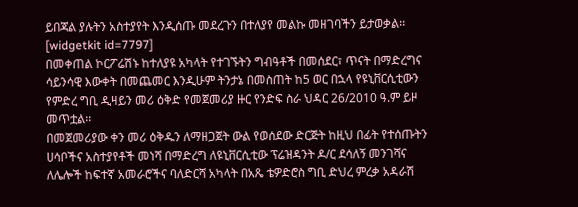ይበጃል ያሉትን አስተያየት እንዲሰጡ መደረጉን በተለያየ መልኩ መዘገባችን ይታወቃል፡፡
[widgetkit id=7797]
በመቀጠል ኮርፖሬሽኑ ከተለያዩ አካላት የተገኙትን ግብዓቶች በመሰደር፣ ጥናት በማድረግና ሳይንሳዊ እውቀት በመጨመር እንዲሁም ትንታኔ በመስጠት ከ5 ወር በኋላ የዩኒቨርሲቲውን የምድረ ግቢ ዲዛይን መሪ ዕቅድ የመጀመሪያ ዙር የንድፍ ስራ ህዳር 26/2010 ዓ.ም ይዞ መጥቷል፡፡
በመጀመሪያው ቀን መሪ ዕቅዱን ለማዘጋጀት ውል የወሰደው ድርጅት ከዚህ በፊት የተሰጡትን ሀሳቦችና አስተያየቶች መነሻ በማድረግ ለዩኒቨርሲቲው ፕሬዝዳንት ዶ/ር ደሳለኝ መንገሻና ለሌሎች ከፍተኛ አመራሮችና ባለድርሻ አካላት በአጼ ቴዎድሮስ ግቢ ድህረ ምረቃ አዳራሽ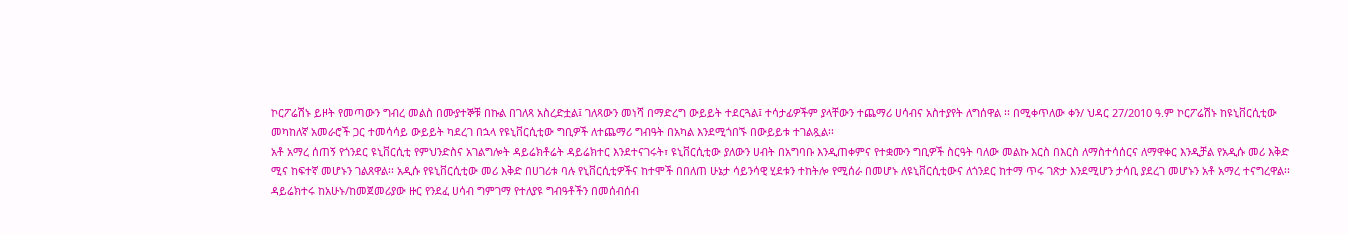ኮርፖሬሽኑ ይዞት የመጣውን ግብረ መልስ በሙያተኞቹ በኩል በገለጻ አስረድቷል፤ ገለጻውን መነሻ በማድረግ ውይይት ተደርጓል፤ ተሳታፊዎችም ያላቸውን ተጨማሪ ሀሳብና አስተያየት ለግሰዋል ፡፡ በሚቀጥለው ቀን/ ህዳር 27/2010 ዓ.ም ኮርፖሬሽኑ ከዩኒቨርሲቲው መካከለኛ አመራሮች ጋር ተመሳሳይ ውይይት ካደረገ በኋላ የዩኒቨርሲቲው ግቢዎች ለተጨማሪ ግብዓት በአካል እንደሚጎበኙ በውይይቱ ተገልጿል፡፡
አቶ አማረ ሰጠኝ የጎንደር ዩኒቨርሲቲ የምህንድስና አገልግሎት ዳይሬክቶሬት ዳይሬክተር እንደተናገሩት፣ ዩኒቨርሲቲው ያለውን ሀብት በአግባቡ እንዲጠቀምና የተቋሙን ግቢዎች ስርዓት ባለው መልኩ እርስ በእርስ ለማስተሳሰርና ለማዋቀር እንዲቻል የአዲሱ መሪ እቅድ ሚና ከፍተኛ መሆኑን ገልጸዋል፡፡ አዲሱ የዩኒቨርሲቲው መሪ እቅድ በሀገሪቱ ባሉ የኒቨርሲቲዎችና ከተሞች በበለጠ ሁኔታ ሳይንሳዊ ሂደቱን ተከትሎ የሚሰራ በመሆኑ ለዩኒቨርሲቲውና ለጎንደር ከተማ ጥሩ ገጽታ እንደሚሆን ታሳቢ ያደረገ መሆኑን አቶ አማረ ተናግረዋል፡፡ ዳይሬክተሩ ከአሁኑ/ከመጀመሪያው ዙር የንደፈ ሀሳብ ግምገማ የተለያዩ ግብዓቶችን በመሰብሰብ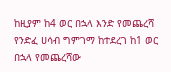ከዚያም ከ4 ወር በኋላ እንድ የመጨረሻ የንድፈ ሀሳብ ግምገማ ከተደረገ ከ1 ወር በኋላ የመጨረሻው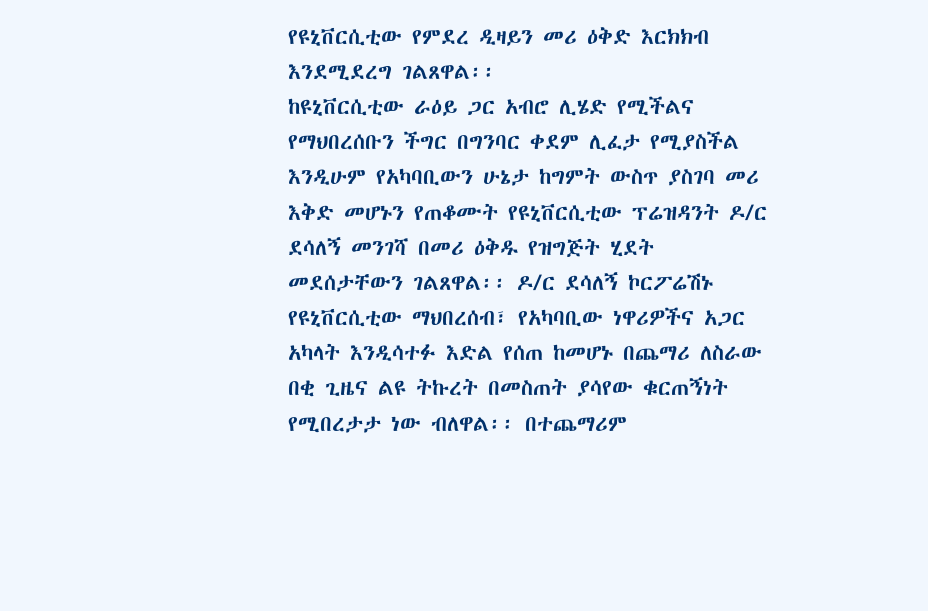የዩኒቨርሲቲው የምደረ ዲዛይን መሪ ዕቅድ እርክክብ እንደሚደረግ ገልጸዋል፡፡
ከዩኒቨርሲቲው ራዕይ ጋር አብሮ ሊሄድ የሚችልና የማህበረሰቡን ችግር በግንባር ቀደም ሊፈታ የሚያስችል እንዲሁም የአካባቢውን ሁኔታ ከግምት ውስጥ ያስገባ መሪ እቅድ መሆኑን የጠቆሙት የዩኒቨርሲቲው ፕሬዝዳንት ዶ/ር ደሳለኝ መንገሻ በመሪ ዕቅዱ የዝግጅት ሂደት መደሰታቸውን ገልጸዋል፡፡ ዶ/ር ደሳለኝ ኮርፖሬሽኑ የዩኒቨርሲቲው ማህበረሰብ፣ የአካባቢው ነዋሪዎችና አጋር አካላት እንዲሳተፉ እድል የሰጠ ከመሆኑ በጨማሪ ለስራው በቂ ጊዜና ልዩ ትኩረት በመስጠት ያሳየው ቁርጠኝነት የሚበረታታ ነው ብለዋል፡፡ በተጨማሪም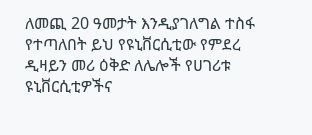ለመጪ 20 ዓመታት እንዲያገለግል ተስፋ የተጣለበት ይህ የዩኒቨርሲቲው የምደረ ዲዛይን መሪ ዕቅድ ለሌሎች የሀገሪቱ ዩኒቨርሲቲዎችና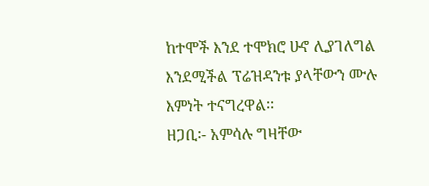ከተሞች እንደ ተሞክሮ ሁኖ ሊያገለግል እንደሚችል ፕሬዝዳንቱ ያላቸውን ሙሉ እምነት ተናግረዋል፡፡
ዘጋቢ፡- አምሳሉ ግዛቸው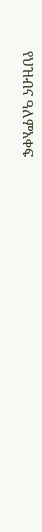የህዝብና ዓለምአቀፍ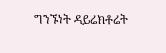ግንኙነት ዳይሬክቶሬት